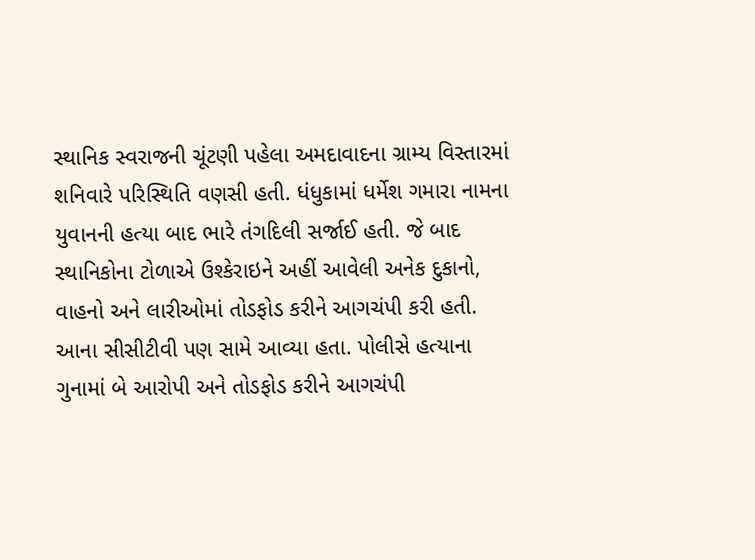સ્થાનિક સ્વરાજની ચૂંટણી પહેલા અમદાવાદના ગ્રામ્ય વિસ્તારમાં શનિવારે પરિસ્થિતિ વણસી હતી. ધંધુકામાં ધર્મેશ ગમારા નામના યુવાનની હત્યા બાદ ભારે તંગદિલી સર્જાઈ હતી. જે બાદ સ્થાનિકોના ટોળાએ ઉશ્કેરાઇને અહીં આવેલી અનેક દુકાનો, વાહનો અને લારીઓમાં તોડફોડ કરીને આગચંપી કરી હતી. આના સીસીટીવી પણ સામે આવ્યા હતા. પોલીસે હત્યાના ગુનામાં બે આરોપી અને તોડફોડ કરીને આગચંપી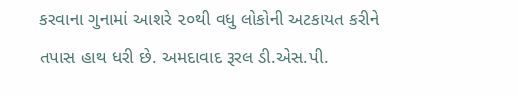કરવાના ગુનામાં આશરે ૨૦થી વધુ લોકોની અટકાયત કરીને તપાસ હાથ ધરી છે. અમદાવાદ રૂરલ ડી.એસ.પી.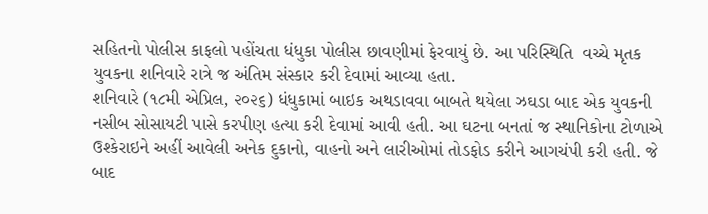સહિતનો પોલીસ કાફલો પહોંચતા ધંધુકા પોલીસ છાવણીમાં ફેરવાયું છે. આ પરિસ્થિતિ  વચ્ચે મૃતક યુવકના શનિવારે રાત્રે જ અંતિમ સંસ્કાર કરી દેવામાં આવ્યા હતા.
શનિવારે (૧૮મી એપ્રિલ, ૨૦૨૬) ધંધુકામાં બાઇક અથડાવવા બાબતે થયેલા ઝઘડા બાદ એક યુવકની નસીબ સોસાયટી પાસે કરપીણ હત્યા કરી દેવામાં આવી હતી. આ ઘટના બનતાં જ સ્થાનિકોના ટોળાએ ઉશ્કેરાઇને અહીં આવેલી અનેક દુકાનો, વાહનો અને લારીઓમાં તોડફોડ કરીને આગચંપી કરી હતી. જે બાદ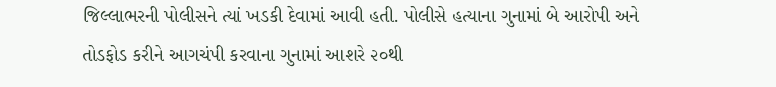જિલ્લાભરની પોલીસને ત્યાં ખડકી દેવામાં આવી હતી. પોલીસે હત્યાના ગુનામાં બે આરોપી અને તોડફોડ કરીને આગચંપી કરવાના ગુનામાં આશરે ૨૦થી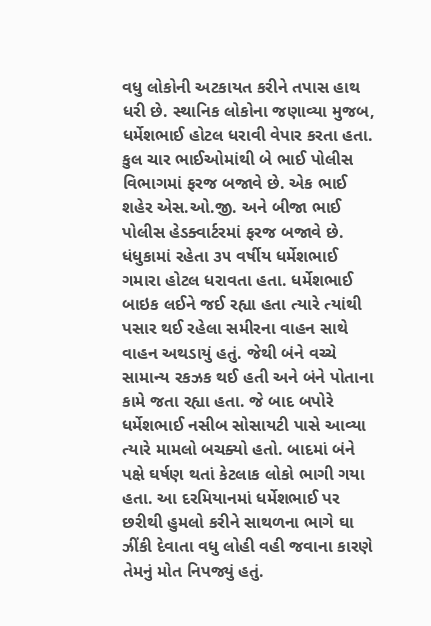વધુ લોકોની અટકાયત કરીને તપાસ હાથ ધરી છે. સ્થાનિક લોકોના જણાવ્યા મુજબ, ધર્મેશભાઈ હોટલ ધરાવી વેપાર કરતા હતા. કુલ ચાર ભાઈઓમાંથી બે ભાઈ પોલીસ વિભાગમાં ફરજ બજાવે છે. એક ભાઈ શહેર એસ.ઓ.જી. અને બીજા ભાઈ પોલીસ હેડક્વાર્ટરમાં ફરજ બજાવે છે.
ધંધુકામાં રહેતા ૩૫ વર્ષીય ધર્મેશભાઈ ગમારા હોટલ ધરાવતા હતા. ધર્મેશભાઈ બાઇક લઈને જઈ રહ્યા હતા ત્યારે ત્યાંથી પસાર થઈ રહેલા સમીરના વાહન સાથે વાહન અથડાયું હતું. જેથી બંને વચ્ચે સામાન્ય રકઝક થઈ હતી અને બંને પોતાના કામે જતા રહ્યા હતા. જે બાદ બપોરે ધર્મેશભાઈ નસીબ સોસાયટી પાસે આવ્યા ત્યારે મામલો બચક્યો હતો. બાદમાં બંને પક્ષે ઘર્ષણ થતાં કેટલાક લોકો ભાગી ગયા હતા. આ દરમિયાનમાં ધર્મેશભાઈ પર છરીથી હુમલો કરીને સાથળના ભાગે ઘા ઝીંકી દેવાતા વધુ લોહી વહી જવાના કારણે તેમનું મોત નિપજ્યું હતું.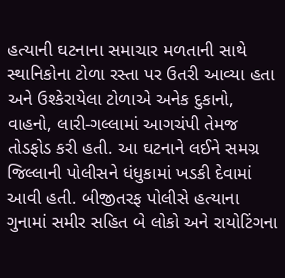હત્યાની ઘટનાના સમાચાર મળતાની સાથે સ્થાનિકોના ટોળા રસ્તા પર ઉતરી આવ્યા હતા અને ઉશ્કેરાયેલા ટોળાએ અનેક દુકાનો, વાહનો, લારી-ગલ્લામાં આગચંપી તેમજ તોડફોડ કરી હતી. આ ઘટનાને લઈને સમગ્ર જિલ્લાની પોલીસને ધંધુકામાં ખડકી દેવામાં આવી હતી. બીજીતરફ પોલીસે હત્યાના ગુનામાં સમીર સહિત બે લોકો અને રાયોટિંગના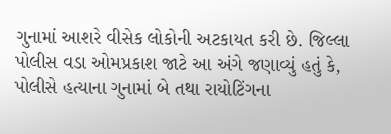ગુનામાં આશરે વીસેક લોકોની અટકાયત કરી છે. જિલ્લા પોલીસ વડા ઓમપ્રકાશ જાટે આ અંગે જણાવ્યું હતું કે, પોલીસે હત્યાના ગુનામાં બે તથા રાયોટિંગના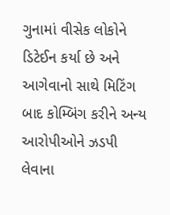ગુનામાં વીસેક લોકોને ડિટેઈન કર્યા છે અને આગેવાનો સાથે મિટિંગ બાદ કોમ્બિંગ કરીને અન્ય આરોપીઓને ઝડપી લેવાના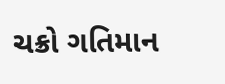ચક્રો ગતિમાન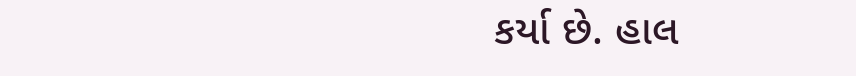કર્યા છે. હાલ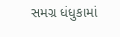સમગ્ર ધંધુકામાં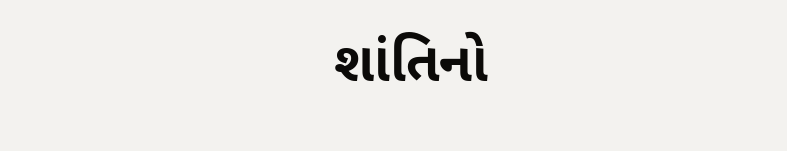શાંતિનો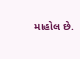માહોલ છે.